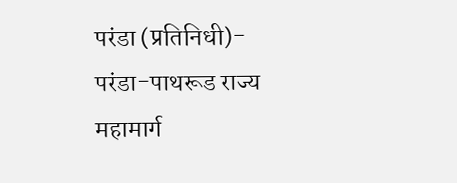परंडा (प्रतिनिधी)-  परंडा-पाथरूड राज्य महामार्ग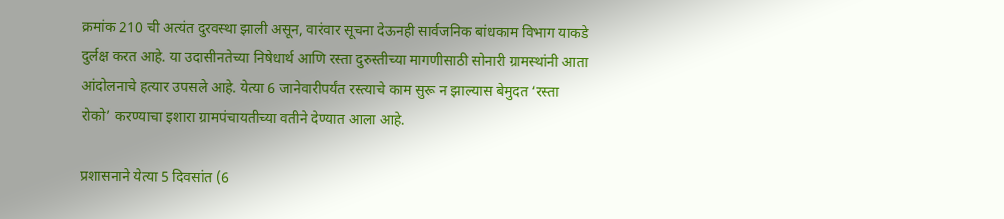क्रमांक 210 ची अत्यंत दुरवस्था झाली असून, वारंवार सूचना देऊनही सार्वजनिक बांधकाम विभाग याकडे दुर्लक्ष करत आहे. या उदासीनतेच्या निषेधार्थ आणि रस्ता दुरुस्तीच्या मागणीसाठी सोनारी ग्रामस्थांनी आता आंदोलनाचे हत्यार उपसले आहे. येत्या 6 जानेवारीपर्यंत रस्त्याचे काम सुरू न झाल्यास बेमुदत ‌‘रस्ता रोको‌’ करण्याचा इशारा ग्रामपंचायतीच्या वतीने देण्यात आला आहे.

प्रशासनाने येत्या 5 दिवसांत (6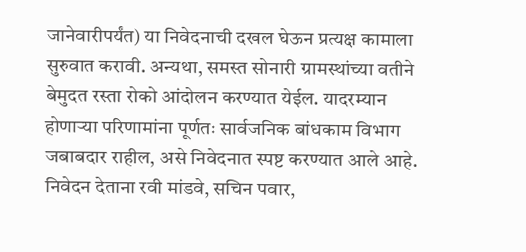जानेवारीपर्यंत) या निवेदनाची दखल घेऊन प्रत्यक्ष कामाला सुरुवात करावी. अन्यथा, समस्त सोनारी ग्रामस्थांच्या वतीने बेमुदत रस्ता रोको आंदोलन करण्यात येईल. यादरम्यान होणाऱ्या परिणामांना पूर्णतः सार्वजनिक बांधकाम विभाग जबाबदार राहील, असे निवेदनात स्पष्ट करण्यात आले आहे. निवेदन देताना रवी मांडवे, सचिन पवार,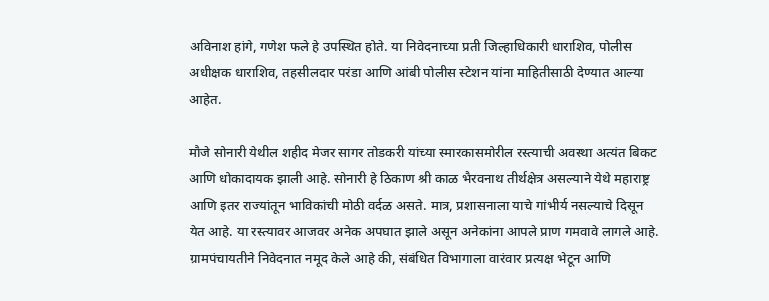अविनाश हांगे, गणेश फले हे उपस्थित होते. या निवेदनाच्या प्रती जिल्हाधिकारी धाराशिव, पोलीस अधीक्षक धाराशिव, तहसीलदार परंडा आणि आंबी पोलीस स्टेशन यांना माहितीसाठी देण्यात आल्या आहेत.

मौजे सोनारी येथील शहीद मेजर सागर तोडकरी यांच्या स्मारकासमोरील रस्त्याची अवस्था अत्यंत बिकट आणि धोकादायक झाली आहे. सोनारी हे ठिकाण श्री काळ भैरवनाथ तीर्थक्षेत्र असल्याने येथे महाराष्ट्र आणि इतर राज्यांतून भाविकांची मोठी वर्दळ असते. मात्र, प्रशासनाला याचे गांभीर्य नसल्याचे दिसून येत आहे. या रस्त्यावर आजवर अनेक अपघात झाले असून अनेकांना आपले प्राण गमवावे लागले आहे. ग्रामपंचायतीने निवेदनात नमूद केले आहे की, संबंधित विभागाला वारंवार प्रत्यक्ष भेटून आणि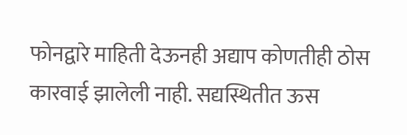फोनद्वारे माहिती देऊनही अद्याप कोणतीही ठोस कारवाई झालेली नाही. सद्यस्थितीत ऊस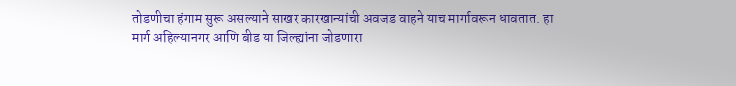तोडणीचा हंगाम सुरू असल्याने साखर कारखान्यांची अवजड वाहने याच मार्गावरून धावतात. हा मार्ग अहिल्यानगर आणि बीड या जिल्ह्यांना जोडणारा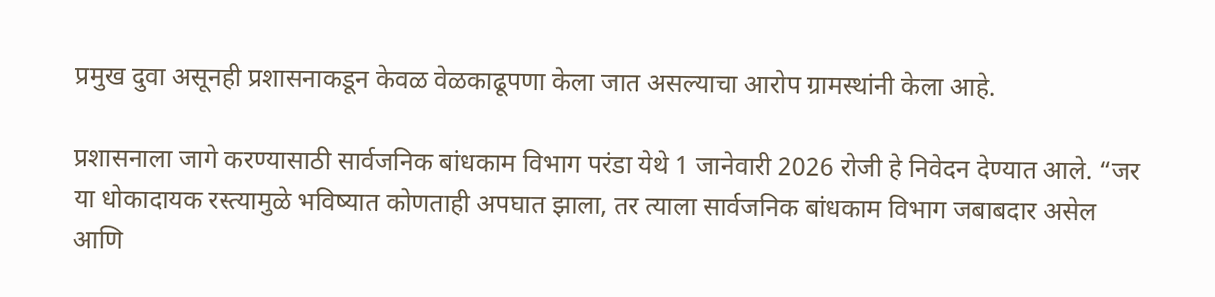प्रमुख दुवा असूनही प्रशासनाकडून केवळ वेळकाढूपणा केला जात असल्याचा आरोप ग्रामस्थांनी केला आहे.

प्रशासनाला जागे करण्यासाठी सार्वजनिक बांधकाम विभाग परंडा येथे 1 जानेवारी 2026 रोजी हे निवेदन देण्यात आले. “जर या धोकादायक रस्त्यामुळे भविष्यात कोणताही अपघात झाला, तर त्याला सार्वजनिक बांधकाम विभाग जबाबदार असेल आणि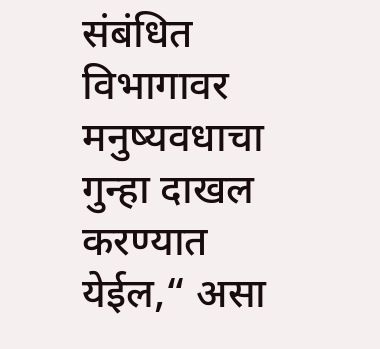संबंधित विभागावर मनुष्यवधाचा गुन्हा दाखल करण्यात येईल,“ असा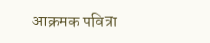आक्रमक पवित्रा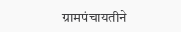ग्रामपंचायतीने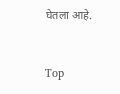घेतला आहे.


Top